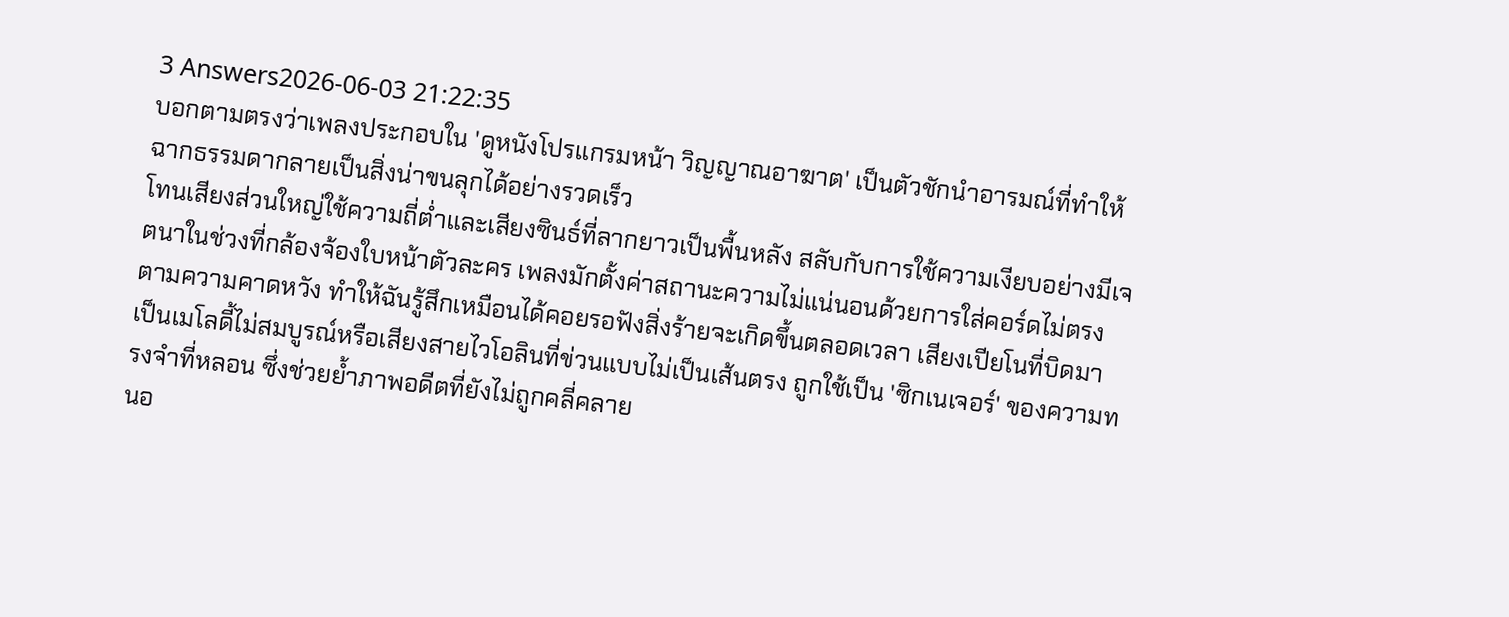3 Answers2026-06-03 21:22:35
บอกตามตรงว่าเพลงประกอบใน 'ดูหนังโปรแกรมหน้า วิญญาณอาฆาต' เป็นตัวชักนำอารมณ์ที่ทำให้ฉากธรรมดากลายเป็นสิ่งน่าขนลุกได้อย่างรวดเร็ว
โทนเสียงส่วนใหญ่ใช้ความถี่ต่ำและเสียงซินธ์ที่ลากยาวเป็นพื้นหลัง สลับกับการใช้ความเงียบอย่างมีเจตนาในช่วงที่กล้องจ้องใบหน้าตัวละคร เพลงมักตั้งค่าสถานะความไม่แน่นอนด้วยการใส่คอร์ดไม่ตรงตามความคาดหวัง ทำให้ฉันรู้สึกเหมือนได้คอยรอฟังสิ่งร้ายจะเกิดขึ้นตลอดเวลา เสียงเปียโนที่บิดมาเป็นเมโลดี้ไม่สมบูรณ์หรือเสียงสายไวโอลินที่ข่วนแบบไม่เป็นเส้นตรง ถูกใช้เป็น 'ซิกเนเจอร์' ของความทรงจำที่หลอน ซึ่งช่วยย้ำภาพอดีตที่ยังไม่ถูกคลี่คลาย
นอ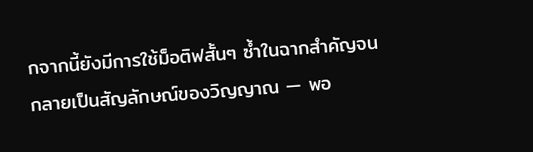กจากนี้ยังมีการใช้ม็อติฟสั้นๆ ซ้ำในฉากสำคัญจนกลายเป็นสัญลักษณ์ของวิญญาณ — พอ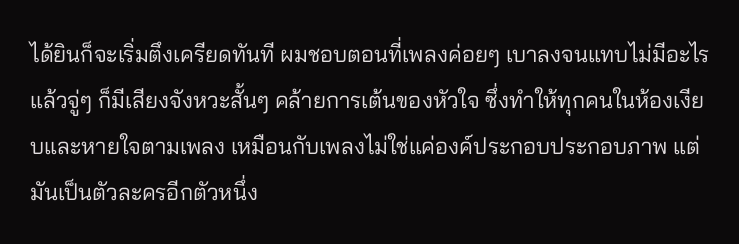ได้ยินก็จะเริ่มตึงเครียดทันที ผมชอบตอนที่เพลงค่อยๆ เบาลงจนแทบไม่มีอะไร แล้วจู่ๆ ก็มีเสียงจังหวะสั้นๆ คล้ายการเต้นของหัวใจ ซึ่งทำให้ทุกคนในห้องเงียบและหายใจตามเพลง เหมือนกับเพลงไม่ใช่แค่องค์ประกอบประกอบภาพ แต่มันเป็นตัวละครอีกตัวหนึ่ง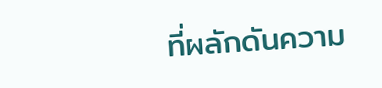ที่ผลักดันความ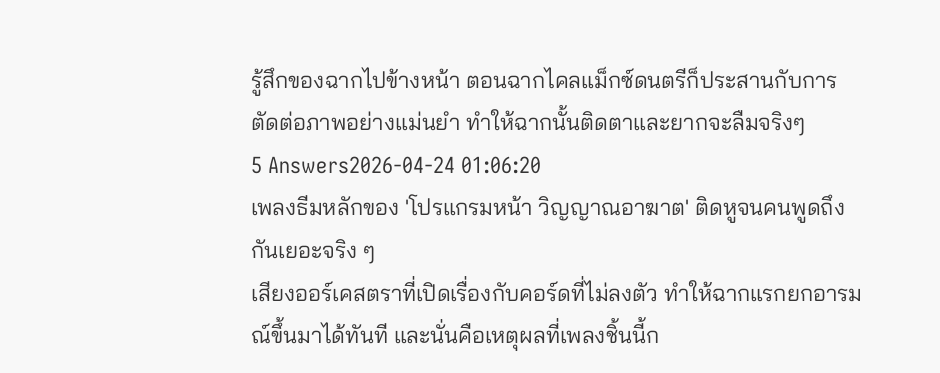รู้สึกของฉากไปข้างหน้า ตอนฉากไคลแม็กซ์ดนตรีก็ประสานกับการตัดต่อภาพอย่างแม่นยำ ทำให้ฉากนั้นติดตาและยากจะลืมจริงๆ
5 Answers2026-04-24 01:06:20
เพลงธีมหลักของ 'โปรแกรมหน้า วิญญาณอาฆาต' ติดหูจนคนพูดถึงกันเยอะจริง ๆ
เสียงออร์เคสตราที่เปิดเรื่องกับคอร์ดที่ไม่ลงตัว ทำให้ฉากแรกยกอารมณ์ขึ้นมาได้ทันที และนั่นคือเหตุผลที่เพลงชิ้นนี้ก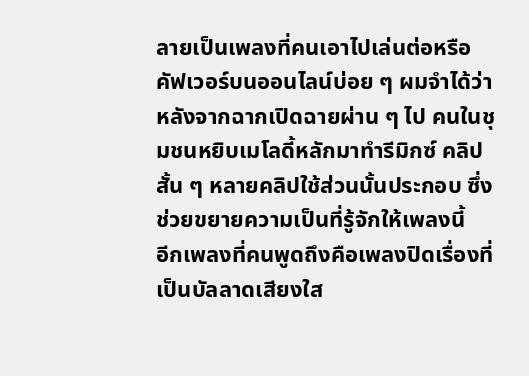ลายเป็นเพลงที่คนเอาไปเล่นต่อหรือคัฟเวอร์บนออนไลน์บ่อย ๆ ผมจำได้ว่าหลังจากฉากเปิดฉายผ่าน ๆ ไป คนในชุมชนหยิบเมโลดี้หลักมาทำรีมิกซ์ คลิปสั้น ๆ หลายคลิปใช้ส่วนนั้นประกอบ ซึ่งช่วยขยายความเป็นที่รู้จักให้เพลงนี้
อีกเพลงที่คนพูดถึงคือเพลงปิดเรื่องที่เป็นบัลลาดเสียงใส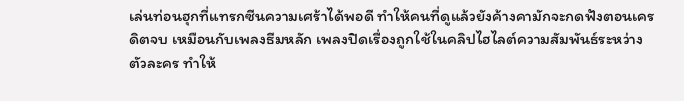เล่นท่อนฮุกที่แทรกซีนความเศร้าได้พอดี ทำให้คนที่ดูแล้วยังค้างคามักจะกดฟังตอนเครดิตจบ เหมือนกับเพลงธีมหลัก เพลงปิดเรื่องถูกใช้ในคลิปไฮไลต์ความสัมพันธ์ระหว่างตัวละคร ทำให้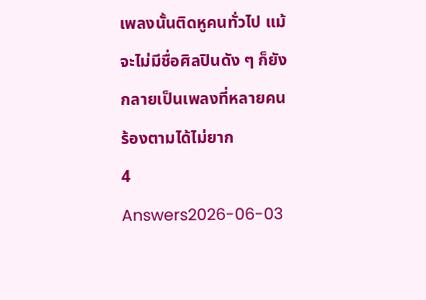เพลงนั้นติดหูคนทั่วไป แม้จะไม่มีชื่อศิลปินดัง ๆ ก็ยังกลายเป็นเพลงที่หลายคนร้องตามได้ไม่ยาก
4 Answers2026-06-03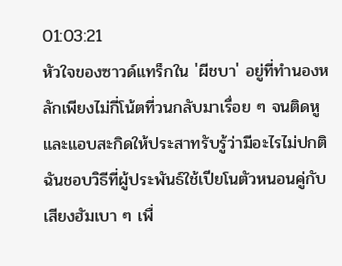01:03:21
หัวใจของซาวด์แทร็กใน 'ผีชบา' อยู่ที่ทำนองหลักเพียงไม่กี่โน้ตที่วนกลับมาเรื่อย ๆ จนติดหูและแอบสะกิดให้ประสาทรับรู้ว่ามีอะไรไม่ปกติ ฉันชอบวิธีที่ผู้ประพันธ์ใช้เปียโนตัวหนอนคู่กับเสียงฮัมเบา ๆ เพื่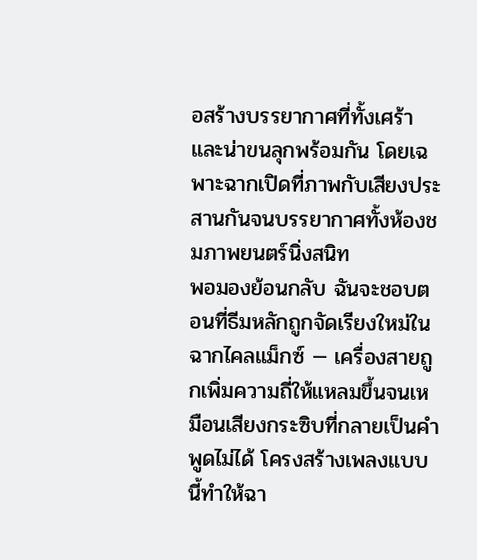อสร้างบรรยากาศที่ทั้งเศร้าและน่าขนลุกพร้อมกัน โดยเฉพาะฉากเปิดที่ภาพกับเสียงประสานกันจนบรรยากาศทั้งห้องชมภาพยนตร์นิ่งสนิท
พอมองย้อนกลับ ฉันจะชอบตอนที่ธีมหลักถูกจัดเรียงใหม่ในฉากไคลแม็กซ์ — เครื่องสายถูกเพิ่มความถี่ให้แหลมขึ้นจนเหมือนเสียงกระซิบที่กลายเป็นคำพูดไม่ได้ โครงสร้างเพลงแบบนี้ทำให้ฉา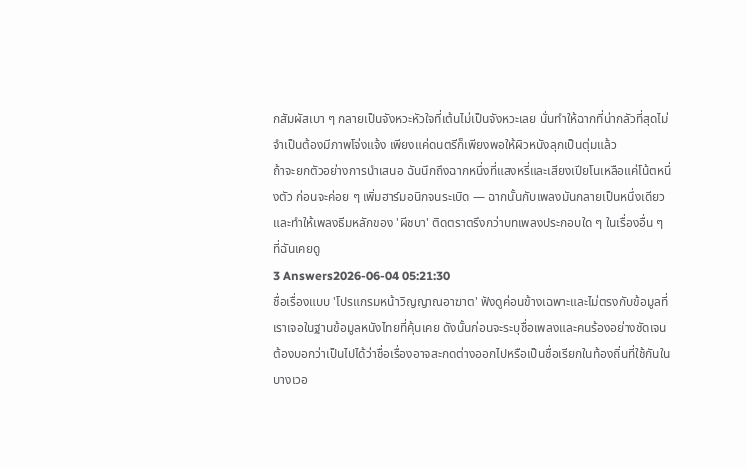กสัมผัสเบา ๆ กลายเป็นจังหวะหัวใจที่เต้นไม่เป็นจังหวะเลย นั่นทำให้ฉากที่น่ากลัวที่สุดไม่จำเป็นต้องมีภาพโจ่งแจ้ง เพียงแค่ดนตรีก็เพียงพอให้ผิวหนังลุกเป็นตุ่มแล้ว
ถ้าจะยกตัวอย่างการนำเสนอ ฉันนึกถึงฉากหนึ่งที่แสงหรี่และเสียงเปียโนเหลือแค่โน้ตหนึ่งตัว ก่อนจะค่อย ๆ เพิ่มฮาร์มอนิกจนระเบิด — ฉากนั้นกับเพลงมันกลายเป็นหนึ่งเดียว และทำให้เพลงธีมหลักของ 'ผีชบา' ติดตราตรึงกว่าบทเพลงประกอบใด ๆ ในเรื่องอื่น ๆ ที่ฉันเคยดู
3 Answers2026-06-04 05:21:30
ชื่อเรื่องแบบ 'โปรแกรมหน้าวิญญาณอาฆาต' ฟังดูค่อนข้างเฉพาะและไม่ตรงกับข้อมูลที่เราเจอในฐานข้อมูลหนังไทยที่คุ้นเคย ดังนั้นก่อนจะระบุชื่อเพลงและคนร้องอย่างชัดเจน ต้องบอกว่าเป็นไปได้ว่าชื่อเรื่องอาจสะกดต่างออกไปหรือเป็นชื่อเรียกในท้องถิ่นที่ใช้กันในบางเวอ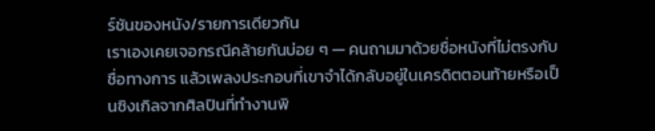ร์ชันของหนัง/รายการเดียวกัน
เราเองเคยเจอกรณีคล้ายกันบ่อย ๆ — คนถามมาด้วยชื่อหนังที่ไม่ตรงกับชื่อทางการ แล้วเพลงประกอบที่เขาจำได้กลับอยู่ในเครดิตตอนท้ายหรือเป็นซิงเกิลจากศิลปินที่ทำงานพิ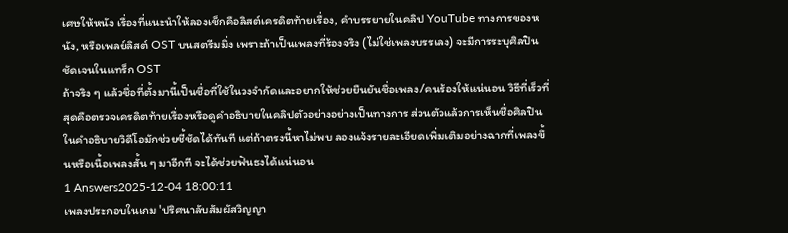เศษให้หนัง เรื่องที่แนะนำให้ลองเช็กคือลิสต์เครดิตท้ายเรื่อง, คำบรรยายในคลิป YouTube ทางการของหนัง, หรือเพลย์ลิสต์ OST บนสตรีมมิ่ง เพราะถ้าเป็นเพลงที่ร้องจริง (ไม่ใช่เพลงบรรเลง) จะมีการระบุศิลปินชัดเจนในแทร็ก OST
ถ้าจริง ๆ แล้วชื่อที่ตั้งมานี้เป็นชื่อที่ใช้ในวงจำกัดและอยากให้ช่วยยืนยันชื่อเพลง/คนร้องให้แน่นอน วิธีที่เร็วที่สุดคือตรวจเครดิตท้ายเรื่องหรือดูคำอธิบายในคลิปตัวอย่างอย่างเป็นทางการ ส่วนตัวแล้วการเห็นชื่อศิลปินในคำอธิบายวิดีโอมักช่วยชี้ชัดได้ทันที แต่ถ้าตรงนี้หาไม่พบ ลองแจ้งรายละเอียดเพิ่มเติมอย่างฉากที่เพลงขึ้นหรือเนื้อเพลงสั้น ๆ มาอีกที จะได้ช่วยฟันธงได้แน่นอน
1 Answers2025-12-04 18:00:11
เพลงประกอบในเกม 'ปริศนาลับสัมผัสวิญญา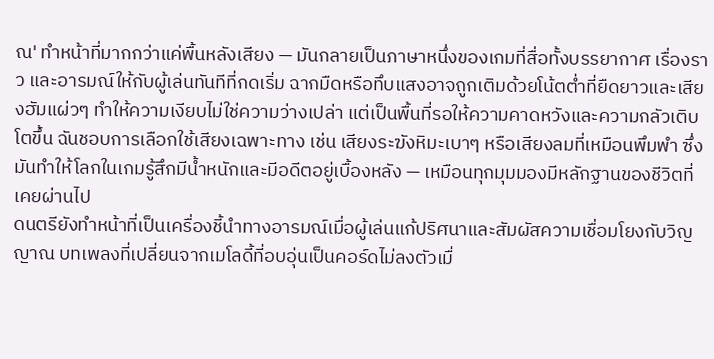ณ' ทำหน้าที่มากกว่าแค่พื้นหลังเสียง — มันกลายเป็นภาษาหนึ่งของเกมที่สื่อทั้งบรรยากาศ เรื่องราว และอารมณ์ให้กับผู้เล่นทันทีที่กดเริ่ม ฉากมืดหรือทึบแสงอาจถูกเติมด้วยโน้ตต่ำที่ยืดยาวและเสียงฮัมแผ่วๆ ทำให้ความเงียบไม่ใช่ความว่างเปล่า แต่เป็นพื้นที่รอให้ความคาดหวังและความกลัวเติบโตขึ้น ฉันชอบการเลือกใช้เสียงเฉพาะทาง เช่น เสียงระฆังหิมะเบาๆ หรือเสียงลมที่เหมือนพึมพำ ซึ่งมันทำให้โลกในเกมรู้สึกมีน้ำหนักและมีอดีตอยู่เบื้องหลัง — เหมือนทุกมุมมองมีหลักฐานของชีวิตที่เคยผ่านไป
ดนตรียังทำหน้าที่เป็นเครื่องชี้นำทางอารมณ์เมื่อผู้เล่นแก้ปริศนาและสัมผัสความเชื่อมโยงกับวิญญาณ บทเพลงที่เปลี่ยนจากเมโลดี้ที่อบอุ่นเป็นคอร์ดไม่ลงตัวเมื่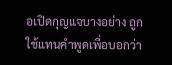อเปิดกุญแจบางอย่าง ถูกใช้แทนคำพูดเพื่อบอกว่า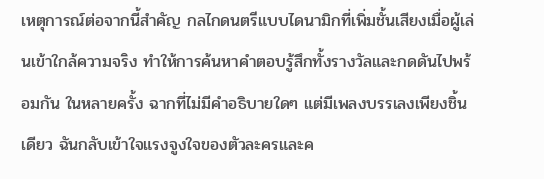เหตุการณ์ต่อจากนี้สำคัญ กลไกดนตรีแบบไดนามิกที่เพิ่มชั้นเสียงเมื่อผู้เล่นเข้าใกล้ความจริง ทำให้การค้นหาคำตอบรู้สึกทั้งรางวัลและกดดันไปพร้อมกัน ในหลายครั้ง ฉากที่ไม่มีคำอธิบายใดๆ แต่มีเพลงบรรเลงเพียงชิ้นเดียว ฉันกลับเข้าใจแรงจูงใจของตัวละครและค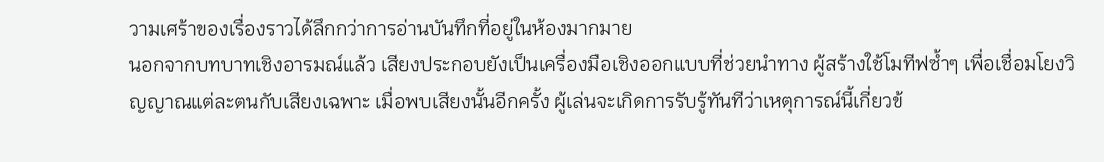วามเศร้าของเรื่องราวได้ลึกกว่าการอ่านบันทึกที่อยู่ในห้องมากมาย
นอกจากบทบาทเชิงอารมณ์แล้ว เสียงประกอบยังเป็นเครื่องมือเชิงออกแบบที่ช่วยนำทาง ผู้สร้างใช้โมทีฟซ้ำๆ เพื่อเชื่อมโยงวิญญาณแต่ละตนกับเสียงเฉพาะ เมื่อพบเสียงนั้นอีกครั้ง ผู้เล่นจะเกิดการรับรู้ทันทีว่าเหตุการณ์นี้เกี่ยวข้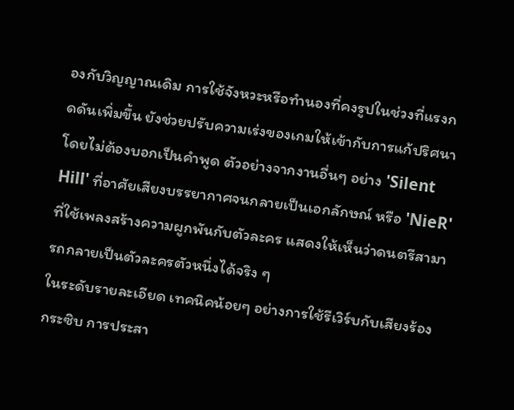องกับวิญญาณเดิม การใช้จังหวะหรือทำนองที่คงรูปในช่วงที่แรงกดดันเพิ่มขึ้น ยังช่วยปรับความเร่งของเกมให้เข้ากับการแก้ปริศนาโดยไม่ต้องบอกเป็นคำพูด ตัวอย่างจากงานอื่นๆ อย่าง 'Silent Hill' ที่อาศัยเสียงบรรยากาศจนกลายเป็นเอกลักษณ์ หรือ 'NieR' ที่ใช้เพลงสร้างความผูกพันกับตัวละคร แสดงให้เห็นว่าดนตรีสามารถกลายเป็นตัวละครตัวหนึ่งได้จริง ๆ
ในระดับรายละเอียด เทคนิคน้อยๆ อย่างการใช้รีเวิร์บกับเสียงร้องกระซิบ การประสา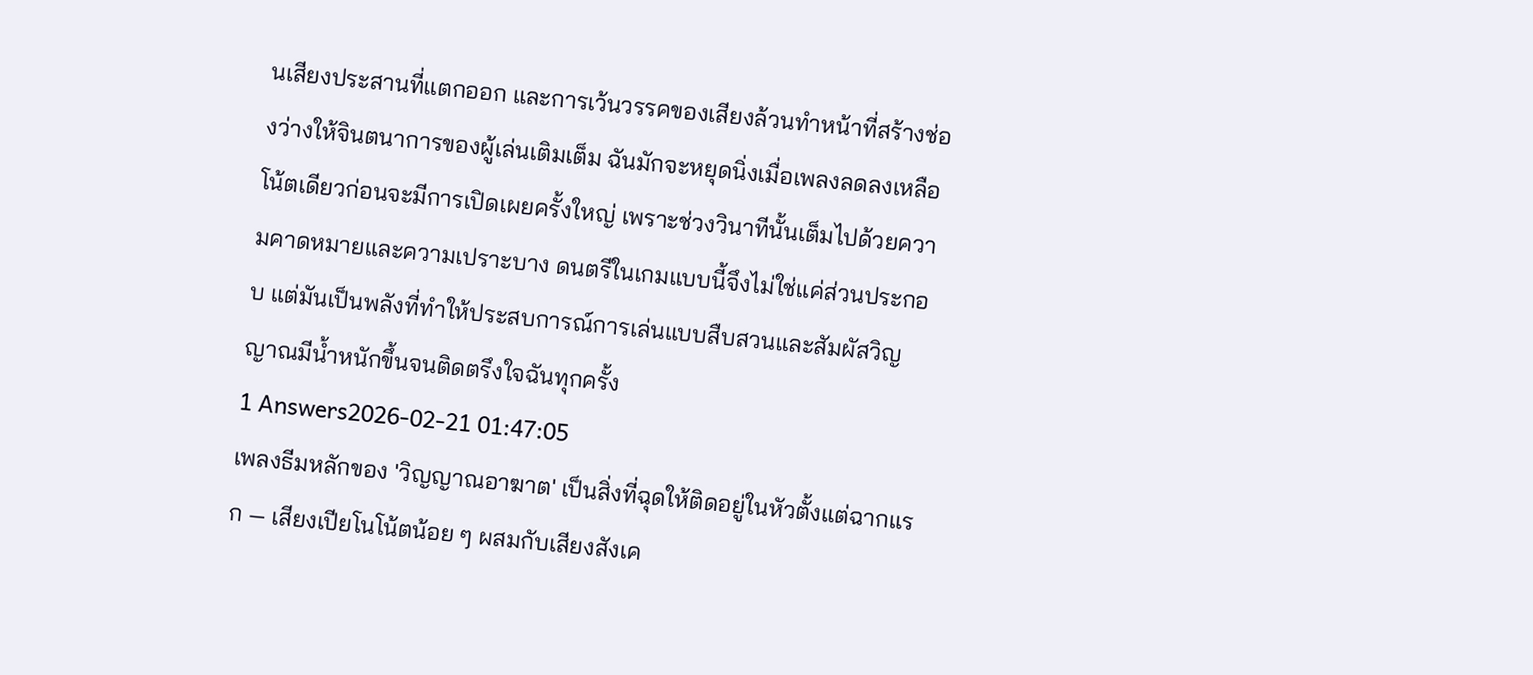นเสียงประสานที่แตกออก และการเว้นวรรคของเสียงล้วนทำหน้าที่สร้างช่องว่างให้จินตนาการของผู้เล่นเติมเต็ม ฉันมักจะหยุดนิ่งเมื่อเพลงลดลงเหลือโน้ตเดียวก่อนจะมีการเปิดเผยครั้งใหญ่ เพราะช่วงวินาทีนั้นเต็มไปด้วยความคาดหมายและความเปราะบาง ดนตรีในเกมแบบนี้จึงไม่ใช่แค่ส่วนประกอบ แต่มันเป็นพลังที่ทำให้ประสบการณ์การเล่นแบบสืบสวนและสัมผัสวิญญาณมีน้ำหนักขึ้นจนติดตรึงใจฉันทุกครั้ง
1 Answers2026-02-21 01:47:05
เพลงธีมหลักของ 'วิญญาณอาฆาต' เป็นสิ่งที่ฉุดให้ติดอยู่ในหัวตั้งแต่ฉากแรก — เสียงเปียโนโน้ตน้อย ๆ ผสมกับเสียงสังเค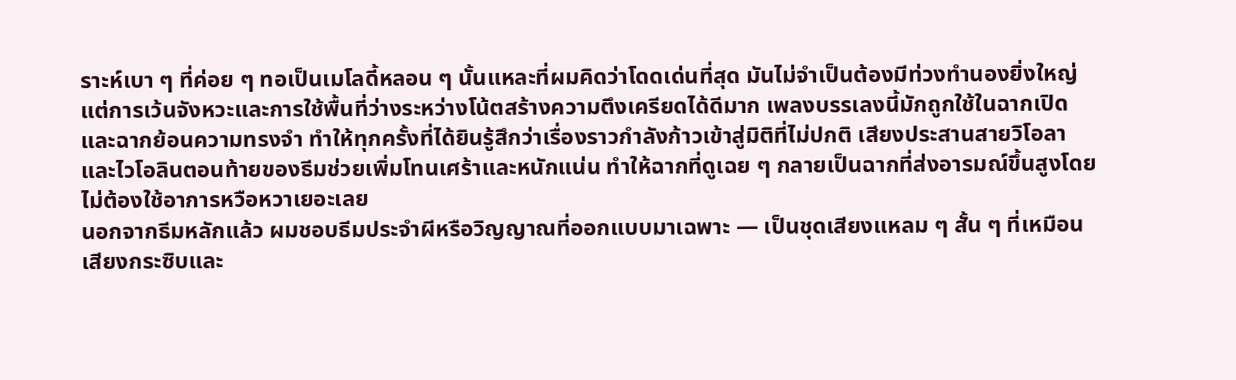ราะห์เบา ๆ ที่ค่อย ๆ ทอเป็นเมโลดี้หลอน ๆ นั้นแหละที่ผมคิดว่าโดดเด่นที่สุด มันไม่จำเป็นต้องมีท่วงทำนองยิ่งใหญ่ แต่การเว้นจังหวะและการใช้พื้นที่ว่างระหว่างโน้ตสร้างความตึงเครียดได้ดีมาก เพลงบรรเลงนี้มักถูกใช้ในฉากเปิดและฉากย้อนความทรงจำ ทำให้ทุกครั้งที่ได้ยินรู้สึกว่าเรื่องราวกำลังก้าวเข้าสู่มิติที่ไม่ปกติ เสียงประสานสายวิโอลาและไวโอลินตอนท้ายของธีมช่วยเพิ่มโทนเศร้าและหนักแน่น ทำให้ฉากที่ดูเฉย ๆ กลายเป็นฉากที่ส่งอารมณ์ขึ้นสูงโดยไม่ต้องใช้อาการหวือหวาเยอะเลย
นอกจากธีมหลักแล้ว ผมชอบธีมประจำผีหรือวิญญาณที่ออกแบบมาเฉพาะ — เป็นชุดเสียงแหลม ๆ สั้น ๆ ที่เหมือนเสียงกระซิบและ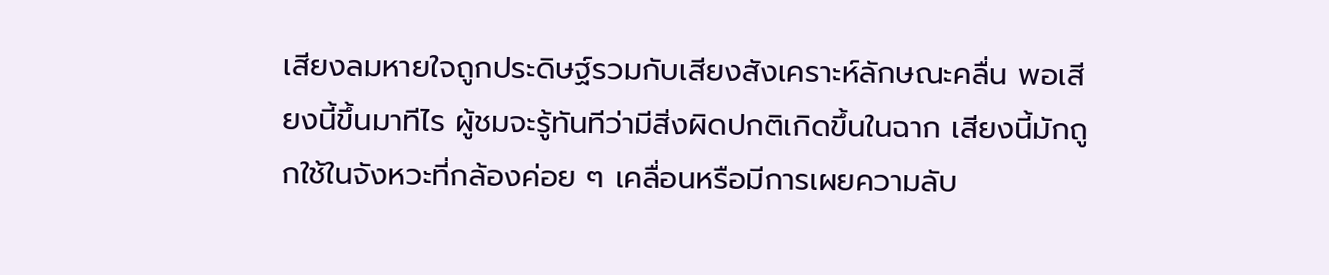เสียงลมหายใจถูกประดิษฐ์รวมกับเสียงสังเคราะห์ลักษณะคลื่น พอเสียงนี้ขึ้นมาทีไร ผู้ชมจะรู้ทันทีว่ามีสิ่งผิดปกติเกิดขึ้นในฉาก เสียงนี้มักถูกใช้ในจังหวะที่กล้องค่อย ๆ เคลื่อนหรือมีการเผยความลับ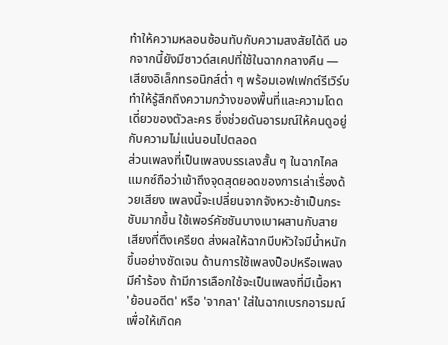ทำให้ความหลอนซ้อนทับกับความสงสัยได้ดี นอกจากนี้ยังมีซาวด์สเคปที่ใช้ในฉากกลางคืน — เสียงอิเล็กทรอนิกส์ต่ำ ๆ พร้อมเอฟเฟกต์รีเวิร์บ ทำให้รู้สึกถึงความกว้างของพื้นที่และความโดดเดี่ยวของตัวละคร ซึ่งช่วยดันอารมณ์ให้คนดูอยู่กับความไม่แน่นอนไปตลอด
ส่วนเพลงที่เป็นเพลงบรรเลงสั้น ๆ ในฉากไคลแมกซ์ถือว่าเข้าถึงจุดสุดยอดของการเล่าเรื่องด้วยเสียง เพลงนี้จะเปลี่ยนจากจังหวะช้าเป็นกระชับมากขึ้น ใช้เพอร์คัชชันบางเบาผสานกับสายเสียงที่ตึงเครียด ส่งผลให้ฉากบีบหัวใจมีน้ำหนักขึ้นอย่างชัดเจน ด้านการใช้เพลงป็อปหรือเพลงมีคำร้อง ถ้ามีการเลือกใช้จะเป็นเพลงที่มีเนื้อหา 'ย้อนอดีต' หรือ 'จากลา' ใส่ในฉากเบรกอารมณ์ เพื่อให้เกิดค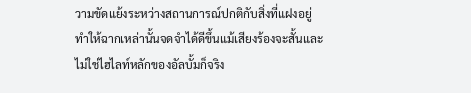วามขัดแย้งระหว่างสถานการณ์ปกติกับสิ่งที่แฝงอยู่ ทำให้ฉากเหล่านั้นจดจำได้ดีขึ้นแม้เสียงร้องจะสั้นและไม่ใช่ไฮไลท์หลักของอัลบั้มก็จริง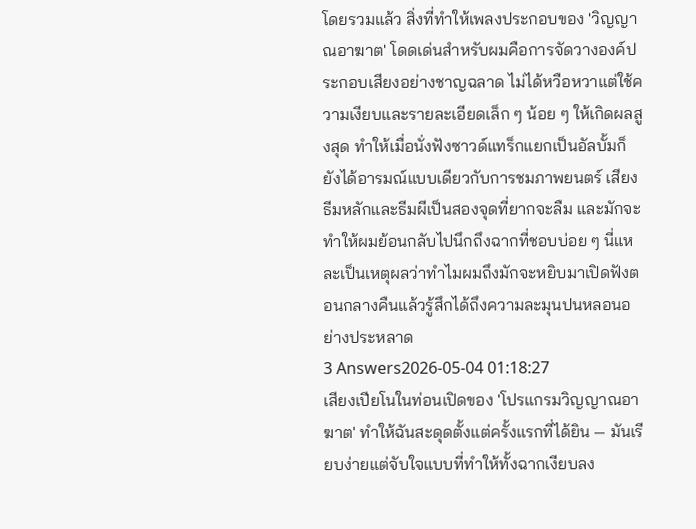โดยรวมแล้ว สิ่งที่ทำให้เพลงประกอบของ 'วิญญาณอาฆาต' โดดเด่นสำหรับผมคือการจัดวางองค์ประกอบเสียงอย่างชาญฉลาด ไม่ได้หวือหวาแต่ใช้ความเงียบและรายละเอียดเล็ก ๆ น้อย ๆ ให้เกิดผลสูงสุด ทำให้เมื่อนั่งฟังซาวด์แทร็กแยกเป็นอัลบั้มก็ยังได้อารมณ์แบบเดียวกับการชมภาพยนตร์ เสียงธีมหลักและธีมผีเป็นสองจุดที่ยากจะลืม และมักจะทำให้ผมย้อนกลับไปนึกถึงฉากที่ชอบบ่อย ๆ นี่แหละเป็นเหตุผลว่าทำไมผมถึงมักจะหยิบมาเปิดฟังตอนกลางคืนแล้วรู้สึกได้ถึงความละมุนปนหลอนอย่างประหลาด
3 Answers2026-05-04 01:18:27
เสียงเปียโนในท่อนเปิดของ 'โปรแกรมวิญญาณอาฆาต' ทำให้ฉันสะดุดตั้งแต่ครั้งแรกที่ได้ยิน — มันเรียบง่ายแต่จับใจแบบที่ทำให้ทั้งฉากเงียบลง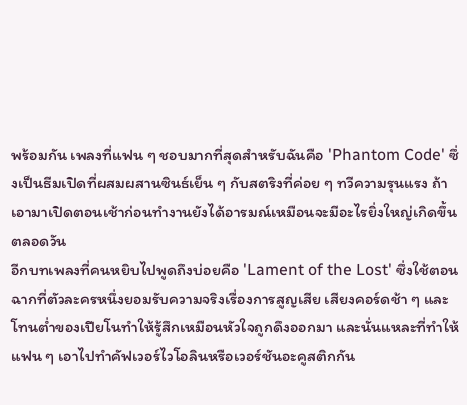พร้อมกัน เพลงที่แฟน ๆ ชอบมากที่สุดสำหรับฉันคือ 'Phantom Code' ซึ่งเป็นธีมเปิดที่ผสมผสานซินธ์เย็น ๆ กับสตริงที่ค่อย ๆ ทวีความรุนแรง ถ้าเอามาเปิดตอนเช้าก่อนทำงานยังได้อารมณ์เหมือนจะมีอะไรยิ่งใหญ่เกิดขึ้นตลอดวัน
อีกบทเพลงที่คนหยิบไปพูดถึงบ่อยคือ 'Lament of the Lost' ซึ่งใช้ตอนฉากที่ตัวละครหนึ่งยอมรับความจริงเรื่องการสูญเสีย เสียงคอร์ดช้า ๆ และโทนต่ำของเปียโนทำให้รู้สึกเหมือนหัวใจถูกดึงออกมา และนั่นแหละที่ทำให้แฟน ๆ เอาไปทำคัฟเวอร์ไวโอลินหรือเวอร์ชันอะคูสติกกัน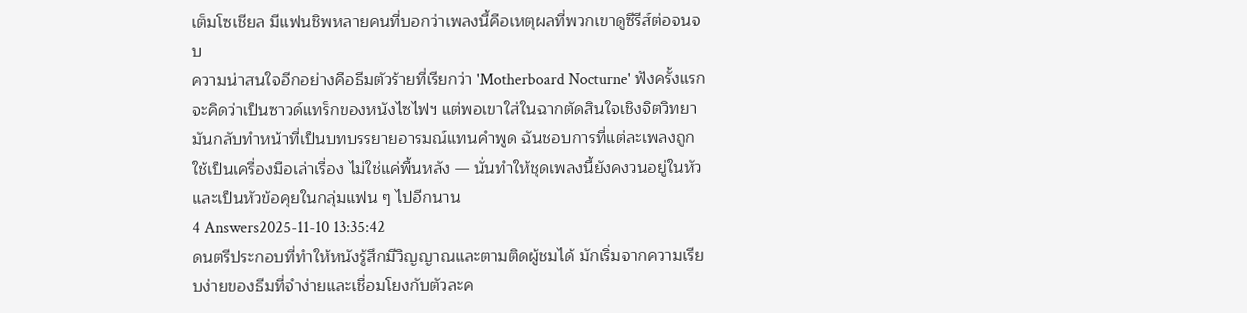เต็มโซเชียล มีแฟนชิพหลายคนที่บอกว่าเพลงนี้คือเหตุผลที่พวกเขาดูซีรีส์ต่อจนจบ
ความน่าสนใจอีกอย่างคือธีมตัวร้ายที่เรียกว่า 'Motherboard Nocturne' ฟังครั้งแรกจะคิดว่าเป็นซาวด์แทร็กของหนังไซไฟฯ แต่พอเขาใส่ในฉากตัดสินใจเชิงจิตวิทยา มันกลับทำหน้าที่เป็นบทบรรยายอารมณ์แทนคำพูด ฉันชอบการที่แต่ละเพลงถูกใช้เป็นเครื่องมือเล่าเรื่อง ไม่ใช่แค่พื้นหลัง — นั่นทำให้ชุดเพลงนี้ยังคงวนอยู่ในหัวและเป็นหัวข้อคุยในกลุ่มแฟน ๆ ไปอีกนาน
4 Answers2025-11-10 13:35:42
ดนตรีประกอบที่ทำให้หนังรู้สึกมีวิญญาณและตามติดผู้ชมได้ มักเริ่มจากความเรียบง่ายของธีมที่จำง่ายและเชื่อมโยงกับตัวละค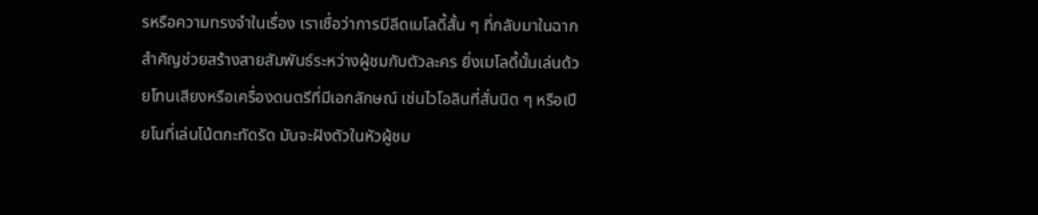รหรือความทรงจำในเรื่อง เราเชื่อว่าการมีลีดเมโลดี้สั้น ๆ ที่กลับมาในฉากสำคัญช่วยสร้างสายสัมพันธ์ระหว่างผู้ชมกับตัวละคร ยิ่งเมโลดี้นั้นเล่นด้วยโทนเสียงหรือเครื่องดนตรีที่มีเอกลักษณ์ เช่นไวโอลินที่สั่นนิด ๆ หรือเปียโนที่เล่นโน้ตกะทัดรัด มันจะฝังตัวในหัวผู้ชม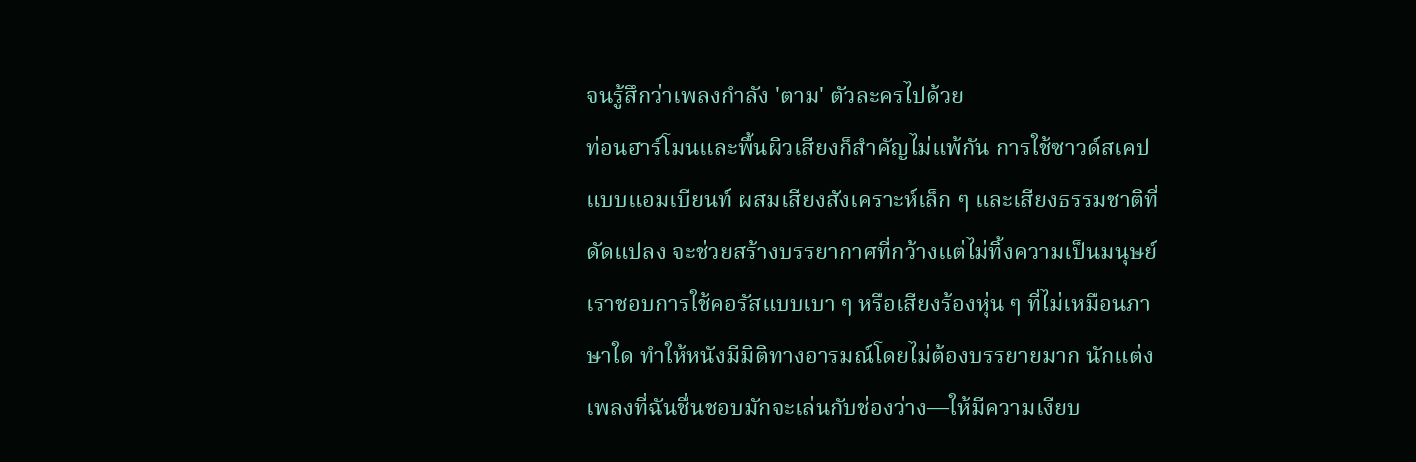จนรู้สึกว่าเพลงกำลัง 'ตาม' ตัวละครไปด้วย
ท่อนฮาร์โมนและพื้นผิวเสียงก็สำคัญไม่แพ้กัน การใช้ซาวด์สเคปแบบแอมเบียนท์ ผสมเสียงสังเคราะห์เล็ก ๆ และเสียงธรรมชาติที่ดัดแปลง จะช่วยสร้างบรรยากาศที่กว้างแต่ไม่ทิ้งความเป็นมนุษย์ เราชอบการใช้คอรัสแบบเบา ๆ หรือเสียงร้องหุ่น ๆ ที่ไม่เหมือนภาษาใด ทำให้หนังมีมิติทางอารมณ์โดยไม่ต้องบรรยายมาก นักแต่งเพลงที่ฉันชื่นชอบมักจะเล่นกับช่องว่าง—ให้มีความเงียบ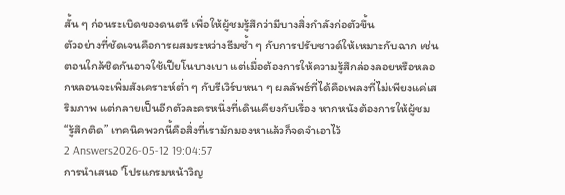สั้น ๆ ก่อนระเบิดของดนตรี เพื่อให้ผู้ชมรู้สึกว่ามีบางสิ่งกำลังก่อตัวขึ้น
ตัวอย่างที่ชัดเจนคือการผสมระหว่างธีมซ้ำ ๆ กับการปรับซาวด์ให้เหมาะกับฉาก เช่นตอนใกล้ชิดกันอาจใช้เปียโนบางเบา แต่เมื่อต้องการให้ความรู้สึกล่องลอยหรือหลอกหลอนจะเพิ่มสังเคราะห์ต่ำ ๆ กับรีเวิร์บหนา ๆ ผลลัพธ์ที่ได้คือเพลงที่ไม่เพียงแค่เสริมภาพ แต่กลายเป็นอีกตัวละครหนึ่งที่เดินเคียงกับเรื่อง หากหนังต้องการให้ผู้ชม“รู้สึกติด” เทคนิคพวกนี้คือสิ่งที่เรามักมองหาแล้วก็จดจำเอาไว้
2 Answers2026-05-12 19:04:57
การนำเสนอ 'โปรแกรมหน้าวิญ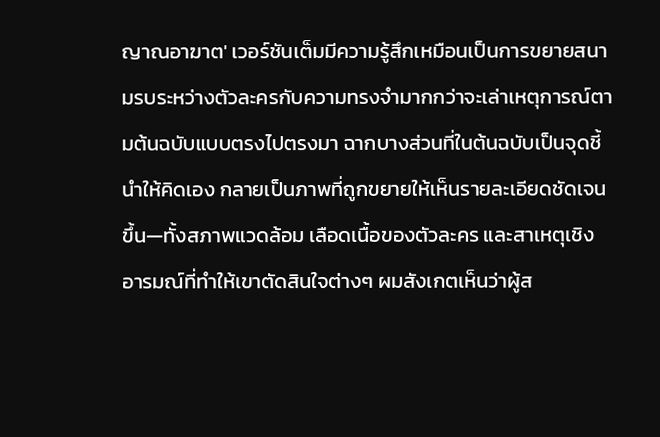ญาณอาฆาต' เวอร์ชันเต็มมีความรู้สึกเหมือนเป็นการขยายสนามรบระหว่างตัวละครกับความทรงจำมากกว่าจะเล่าเหตุการณ์ตามต้นฉบับแบบตรงไปตรงมา ฉากบางส่วนที่ในต้นฉบับเป็นจุดชี้นำให้คิดเอง กลายเป็นภาพที่ถูกขยายให้เห็นรายละเอียดชัดเจนขึ้น—ทั้งสภาพแวดล้อม เลือดเนื้อของตัวละคร และสาเหตุเชิงอารมณ์ที่ทำให้เขาตัดสินใจต่างๆ ผมสังเกตเห็นว่าผู้ส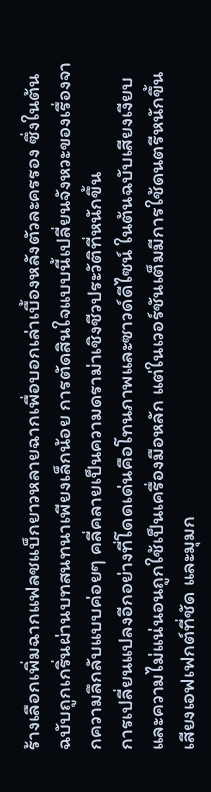ร้างเลือกเพิ่มฉากแฟลชแบ็กยาวหลายฉากเพื่อบอกเล่าเบื้องหลังตัวละครรอง ซึ่งในต้นฉบับถูกเกริ่นผ่านบทสนทนาเพียงเล็กน้อย การตัดสินใจแบบนี้เปลี่ยนจังหวะของเรื่องจากความลึกลับแบบค่อยๆ คลี่คลายเป็นความดราม่าเชิงชีวประวัติที่หนักขึ้น
การเปลี่ยนแปลงอีกอย่างที่โดดเด่นคือโทนภาพและซาวด์ดีไซน์ ในต้นฉบับเสียงเงียบและความไม่แน่นอนถูกใช้เป็นเครื่องมือหลัก แต่ในเวอร์ชันเต็มมีการใช้ดนตรีหนักขึ้น เสียงเอฟเฟกต์ที่ชัด และมุมก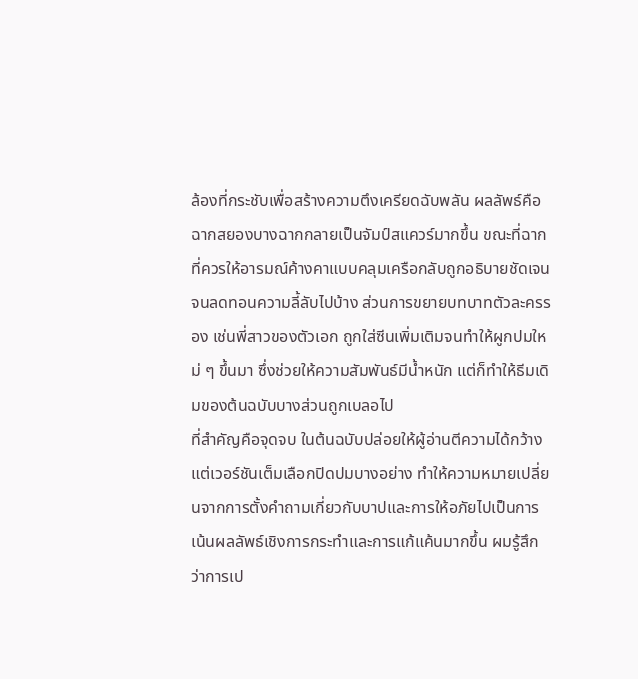ล้องที่กระชับเพื่อสร้างความตึงเครียดฉับพลัน ผลลัพธ์คือฉากสยองบางฉากกลายเป็นจัมป์สแควร์มากขึ้น ขณะที่ฉากที่ควรให้อารมณ์ค้างคาแบบคลุมเครือกลับถูกอธิบายชัดเจนจนลดทอนความลี้ลับไปบ้าง ส่วนการขยายบทบาทตัวละครรอง เช่นพี่สาวของตัวเอก ถูกใส่ซีนเพิ่มเติมจนทำให้ผูกปมใหม่ ๆ ขึ้นมา ซึ่งช่วยให้ความสัมพันธ์มีน้ำหนัก แต่ก็ทำให้ธีมเดิมของต้นฉบับบางส่วนถูกเบลอไป
ที่สำคัญคือจุดจบ ในต้นฉบับปล่อยให้ผู้อ่านตีความได้กว้าง แต่เวอร์ชันเต็มเลือกปิดปมบางอย่าง ทำให้ความหมายเปลี่ยนจากการตั้งคำถามเกี่ยวกับบาปและการให้อภัยไปเป็นการเน้นผลลัพธ์เชิงการกระทำและการแก้แค้นมากขึ้น ผมรู้สึกว่าการเป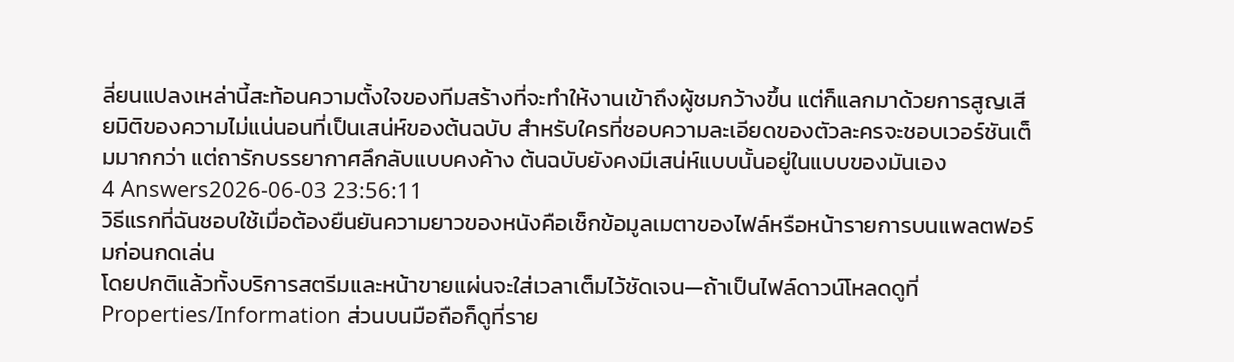ลี่ยนแปลงเหล่านี้สะท้อนความตั้งใจของทีมสร้างที่จะทำให้งานเข้าถึงผู้ชมกว้างขึ้น แต่ก็แลกมาด้วยการสูญเสียมิติของความไม่แน่นอนที่เป็นเสน่ห์ของต้นฉบับ สำหรับใครที่ชอบความละเอียดของตัวละครจะชอบเวอร์ชันเต็มมากกว่า แต่ถารักบรรยากาศลึกลับแบบคงค้าง ต้นฉบับยังคงมีเสน่ห์แบบนั้นอยู่ในแบบของมันเอง
4 Answers2026-06-03 23:56:11
วิธีแรกที่ฉันชอบใช้เมื่อต้องยืนยันความยาวของหนังคือเช็กข้อมูลเมตาของไฟล์หรือหน้ารายการบนแพลตฟอร์มก่อนกดเล่น
โดยปกติแล้วทั้งบริการสตรีมและหน้าขายแผ่นจะใส่เวลาเต็มไว้ชัดเจน—ถ้าเป็นไฟล์ดาวน์โหลดดูที่ Properties/Information ส่วนบนมือถือก็ดูที่ราย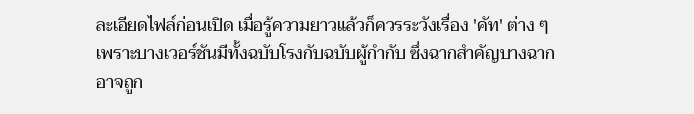ละเอียดไฟล์ก่อนเปิด เมื่อรู้ความยาวแล้วก็ควรระวังเรื่อง 'คัท' ต่าง ๆ เพราะบางเวอร์ชันมีทั้งฉบับโรงกับฉบับผู้กำกับ ซึ่งฉากสำคัญบางฉากอาจถูก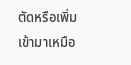ตัดหรือเพิ่มเข้ามาเหมือ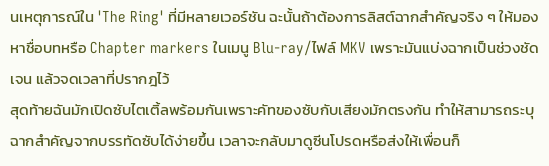นเหตุการณ์ใน 'The Ring' ที่มีหลายเวอร์ชัน ฉะนั้นถ้าต้องการลิสต์ฉากสำคัญจริง ๆ ให้มองหาชื่อบทหรือ Chapter markers ในเมนู Blu‑ray/ไฟล์ MKV เพราะมันแบ่งฉากเป็นช่วงชัดเจน แล้วจดเวลาที่ปรากฎไว้
สุดท้ายฉันมักเปิดซับไตเติ้ลพร้อมกันเพราะคัทของซับกับเสียงมักตรงกัน ทำให้สามารถระบุฉากสำคัญจากบรรทัดซับได้ง่ายขึ้น เวลาจะกลับมาดูซีนโปรดหรือส่งให้เพื่อนก็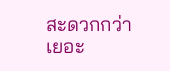สะดวกกว่าเยอะ